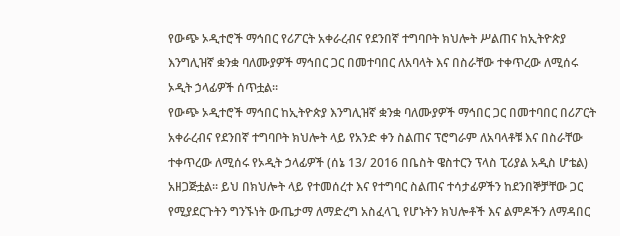የውጭ ኦዲተሮች ማኅበር የሪፖርት አቀራረብና የደንበኛ ተግባቦት ክህሎት ሥልጠና ከኢትዮጵያ እንግሊዝኛ ቋንቋ ባለሙያዎች ማኅበር ጋር በመተባበር ለአባላት እና በስራቸው ተቀጥረው ለሚሰሩ ኦዲት ኃላፊዎች ሰጥቷል።
የውጭ ኦዲተሮች ማኅበር ከኢትዮጵያ እንግሊዝኛ ቋንቋ ባለሙያዎች ማኅበር ጋር በመተባበር በሪፖርት አቀራረብና የደንበኛ ተግባቦት ክህሎት ላይ የአንድ ቀን ስልጠና ፕሮግራም ለአባላቶቹ እና በስራቸው ተቀጥረው ለሚሰሩ የኦዲት ኃላፊዎች (ሰኔ 13/ 2016 በቤስት ዌስተርን ፕላስ ፒሪያል አዲስ ሆቴል) አዘጋጅቷል። ይህ በክህሎት ላይ የተመሰረተ እና የተግባር ስልጠና ተሳታፊዎችን ከደንበኞቻቸው ጋር የሚያደርጉትን ግንኙነት ውጤታማ ለማድረግ አስፈላጊ የሆኑትን ክህሎቶች እና ልምዶችን ለማዳበር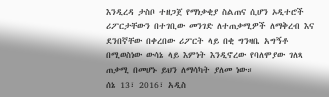እንዲረዳ ታስቦ ተዘጋጀ የማነቃቂያ ስልጠና ሲሆን ኦዲተሮች ሪፖርታቸውን በተገቢው መንገድ ለተጠቃሚዎች ለማቅረብ እና ደንበኛቸው በቀረበው ሪፖርት ላይ በቂ ግንዛቤ አግኝቶ በሚወስነው ውሳኔ ላይ እምነት እንዲኖረው የባለሞያው ገለጻ ጠቃሚ በመሆኑ ይህን ለማሳካት ያለመ ነው።
ሰኔ 13፣ 2016፣ አዲስ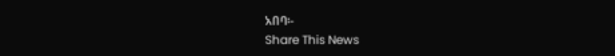አበባ፡-
Share This News